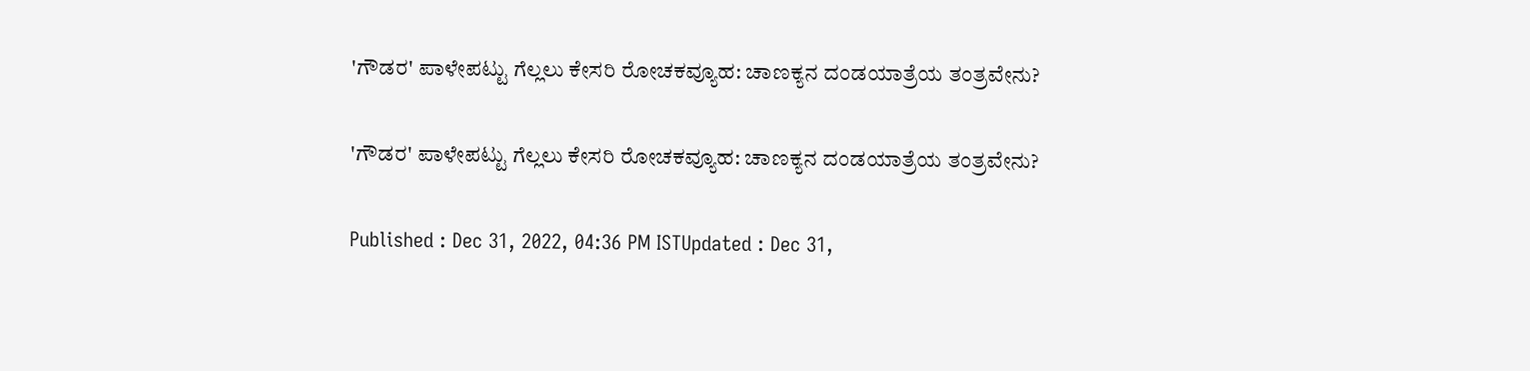'ಗೌಡರ' ಪಾಳೇಪಟ್ಟು ಗೆಲ್ಲಲು ಕೇಸರಿ ರೋಚಕವ್ಯೂಹ: ಚಾಣಕ್ಯನ ದಂಡಯಾತ್ರೆಯ ತಂತ್ರವೇನು?

'ಗೌಡರ' ಪಾಳೇಪಟ್ಟು ಗೆಲ್ಲಲು ಕೇಸರಿ ರೋಚಕವ್ಯೂಹ: ಚಾಣಕ್ಯನ ದಂಡಯಾತ್ರೆಯ ತಂತ್ರವೇನು?

Published : Dec 31, 2022, 04:36 PM ISTUpdated : Dec 31,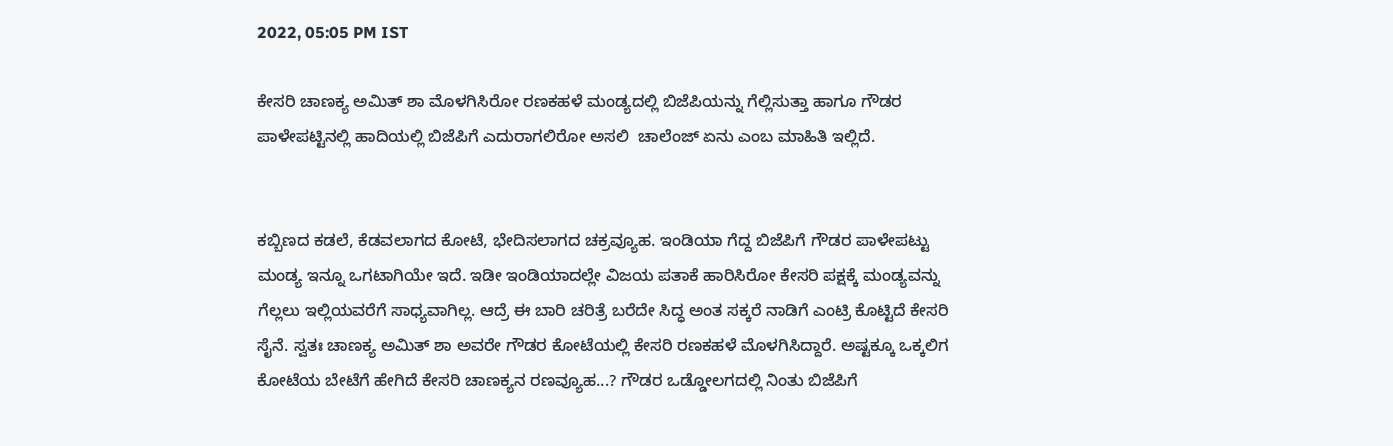2022, 05:05 PM IST

ಕೇಸರಿ ಚಾಣಕ್ಯ ಅಮಿತ್ ಶಾ ಮೊಳಗಿಸಿರೋ ರಣಕಹಳೆ ಮಂಡ್ಯದಲ್ಲಿ ಬಿಜೆಪಿಯನ್ನು ಗೆಲ್ಲಿಸುತ್ತಾ ಹಾಗೂ ಗೌಡರ ಪಾಳೇಪಟ್ಟಿನಲ್ಲಿ ಹಾದಿಯಲ್ಲಿ ಬಿಜೆಪಿಗೆ ಎದುರಾಗಲಿರೋ ಅಸಲಿ  ಚಾಲೆಂಜ್ ಏನು ಎಂಬ ಮಾಹಿತಿ ಇಲ್ಲಿದೆ.


ಕಬ್ಬಿಣದ ಕಡಲೆ, ಕೆಡವಲಾಗದ ಕೋಟೆ, ಭೇದಿಸಲಾಗದ ಚಕ್ರವ್ಯೂಹ. ಇಂಡಿಯಾ ಗೆದ್ದ ಬಿಜೆಪಿಗೆ ಗೌಡರ ಪಾಳೇಪಟ್ಟು ಮಂಡ್ಯ ಇನ್ನೂ ಒಗಟಾಗಿಯೇ ಇದೆ. ಇಡೀ ಇಂಡಿಯಾದಲ್ಲೇ ವಿಜಯ ಪತಾಕೆ ಹಾರಿಸಿರೋ ಕೇಸರಿ ಪಕ್ಷಕ್ಕೆ ಮಂಡ್ಯವನ್ನು ಗೆಲ್ಲಲು ಇಲ್ಲಿಯವರೆಗೆ ಸಾಧ್ಯವಾಗಿಲ್ಲ. ಆದ್ರೆ ಈ ಬಾರಿ ಚರಿತ್ರೆ ಬರೆದೇ ಸಿದ್ಧ ಅಂತ ಸಕ್ಕರೆ ನಾಡಿಗೆ ಎಂಟ್ರಿ ಕೊಟ್ಟಿದೆ ಕೇಸರಿ ಸೈನೆ. ಸ್ವತಃ ಚಾಣಕ್ಯ ಅಮಿತ್ ಶಾ ಅವರೇ ಗೌಡರ ಕೋಟೆಯಲ್ಲಿ ಕೇಸರಿ ರಣಕಹಳೆ ಮೊಳಗಿಸಿದ್ದಾರೆ. ಅಷ್ಟಕ್ಕೂ ಒಕ್ಕಲಿಗ ಕೋಟೆಯ ಬೇಟೆಗೆ ಹೇಗಿದೆ ಕೇಸರಿ ಚಾಣಕ್ಯನ ರಣವ್ಯೂಹ...? ಗೌಡರ ಒಡ್ಡೋಲಗದಲ್ಲಿ ನಿಂತು ಬಿಜೆಪಿಗೆ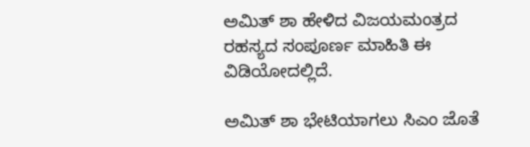ಅಮಿತ್ ಶಾ ಹೇಳಿದ ವಿಜಯಮಂತ್ರದ ರಹಸ್ಯದ ಸಂಪೂರ್ಣ ಮಾಹಿತಿ ಈ ವಿಡಿಯೋದಲ್ಲಿದೆ‌.

ಅಮಿತ್‌ ಶಾ ಭೇಟಿಯಾಗಲು ಸಿಎಂ ಜೊತೆ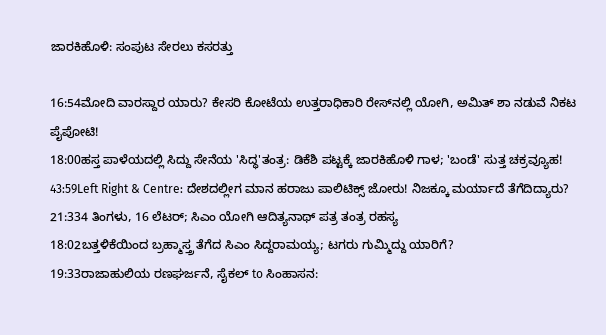ಜಾರಕಿಹೊಳಿ: ಸಂಪುಟ ಸೇರಲು ಕಸರತ್ತು

16:54ಮೋದಿ ವಾರಸ್ದಾರ ಯಾರು? ಕೇಸರಿ ಕೋಟೆಯ ಉತ್ತರಾಧಿಕಾರಿ ರೇಸ್‌ನಲ್ಲಿ ಯೋಗಿ, ಅಮಿತ್ ಶಾ ನಡುವೆ ನಿಕಟ ಪೈಪೋಟಿ!
18:00ಹಸ್ತ ಪಾಳೆಯದಲ್ಲಿ ಸಿದ್ದು ಸೇನೆಯ 'ಸಿದ್ಧ'ತಂತ್ರ: ಡಿಕೆಶಿ ಪಟ್ಟಕ್ಕೆ ಜಾರಕಿಹೊಳಿ ಗಾಳ; 'ಬಂಡೆ' ಸುತ್ತ ಚಕ್ರವ್ಯೂಹ!
43:59Left Right & Centre: ದೇಶದಲ್ಲೀಗ ಮಾನ ಹರಾಜು ಪಾಲಿಟಿಕ್ಸ್ ಜೋರು! ನಿಜಕ್ಕೂ ಮರ್ಯಾದೆ ತೆಗೆದಿದ್ಯಾರು?
21:334 ತಿಂಗಳು, 16 ಲೆಟರ್; ಸಿಎಂ ಯೋಗಿ ಆದಿತ್ಯನಾಥ್ ಪತ್ರ ತಂತ್ರ ರಹಸ್ಯ
18:02ಬತ್ತಳಿಕೆಯಿಂದ ಬ್ರಹ್ಮಾಸ್ತ್ರ ತೆಗೆದ ಸಿಎಂ ಸಿದ್ದರಾಮಯ್ಯ; ಟಗರು ಗುಮ್ಮಿದ್ದು ಯಾರಿಗೆ?
19:33ರಾಜಾಹುಲಿಯ ರಣಘರ್ಜನೆ, ಸೈಕಲ್ to ಸಿಂಹಾಸನ: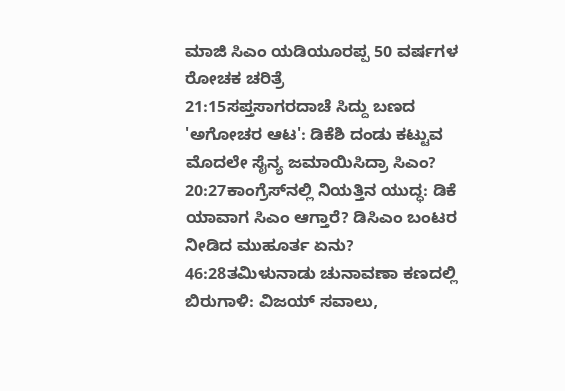ಮಾಜಿ ಸಿಎಂ ಯಡಿಯೂರಪ್ಪ 50 ವರ್ಷಗಳ ರೋಚಕ ಚರಿತ್ರೆ
21:15ಸಪ್ತಸಾಗರದಾಚೆ ಸಿದ್ದು ಬಣದ 'ಅಗೋಚರ ಆಟ': ಡಿಕೆಶಿ ದಂಡು ಕಟ್ಟುವ ಮೊದಲೇ ಸೈನ್ಯ ಜಮಾಯಿಸಿದ್ರಾ ಸಿಎಂ?
20:27ಕಾಂಗ್ರೆಸ್‌ನಲ್ಲಿ ನಿಯತ್ತಿನ ಯುದ್ಧ: ಡಿಕೆ ಯಾವಾಗ ಸಿಎಂ ಆಗ್ತಾರೆ? ಡಿಸಿಎಂ ಬಂಟರ ನೀಡಿದ ಮುಹೂರ್ತ ಏನು?
46:28ತಮಿಳುನಾಡು ಚುನಾವಣಾ ಕಣದಲ್ಲಿ ಬಿರುಗಾಳಿ: ವಿಜಯ್ ಸವಾಲು,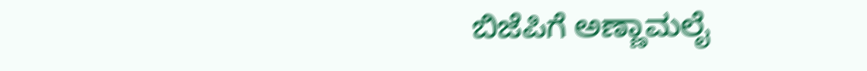ಬಿಜೆಪಿಗೆ ಅಣ್ಣಾಮಲೈ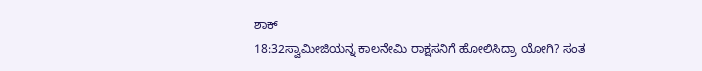ಶಾಕ್
18:32ಸ್ವಾಮೀಜಿಯನ್ನ ಕಾಲನೇಮಿ ರಾಕ್ಷಸನಿಗೆ ಹೋಲಿಸಿದ್ರಾ ಯೋಗಿ? ಸಂತ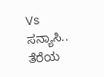Vs ಸನ್ಯಾಸಿ.. ತೆರೆಯ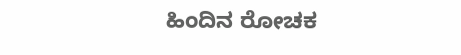ಹಿಂದಿನ ರೋಚಕ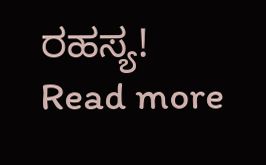ರಹಸ್ಯ!
Read more